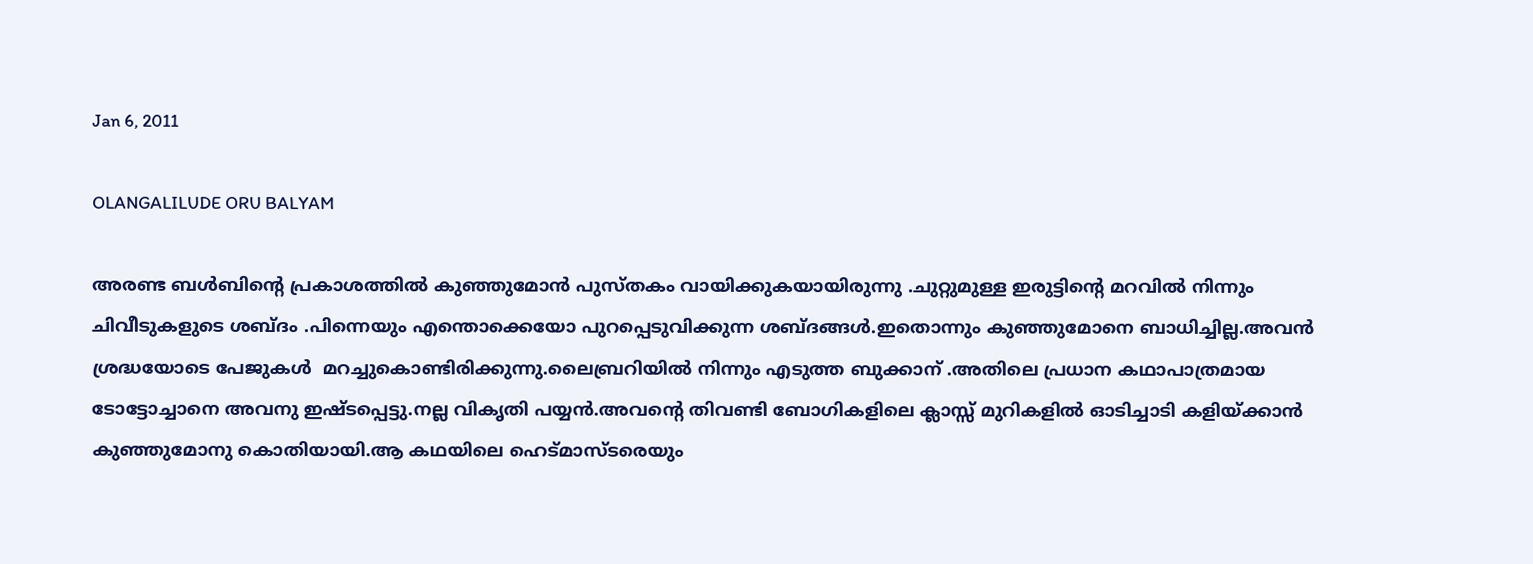Jan 6, 2011

OLANGALILUDE ORU BALYAM

അരണ്ട ബള്‍ബിന്റെ പ്രകാശത്തില്‍ കുഞ്ഞുമോന്‍ പുസ്തകം വായിക്കുകയായിരുന്നു .ചുറ്റുമുള്ള ഇരുട്ടിന്റെ മറവില്‍ നിന്നും ചിവീടുകളുടെ ശബ്ദം .പിന്നെയും എന്തൊക്കെയോ പുറപ്പെടുവിക്കുന്ന ശബ്ദങ്ങള്‍.ഇതൊന്നും കുഞ്ഞുമോനെ ബാധിച്ചില്ല.അവന്‍ ശ്രദ്ധയോടെ പേജുകള്‍  മറച്ചുകൊണ്ടിരിക്കുന്നു.ലൈബ്രറിയില്‍ നിന്നും എടുത്ത ബുക്കാന് .അതിലെ പ്രധാന കഥാപാത്രമായ ടോട്ടോച്ചാനെ അവനു ഇഷ്ടപ്പെട്ടു.നല്ല വികൃതി പയ്യന്‍.അവന്റെ തിവണ്ടി ബോഗികളിലെ ക്ലാസ്സ്‌ മുറികളില്‍ ഓടിച്ചാടി കളിയ്ക്കാന്‍ കുഞ്ഞുമോനു കൊതിയായി.ആ കഥയിലെ ഹെട്മാസ്ടരെയും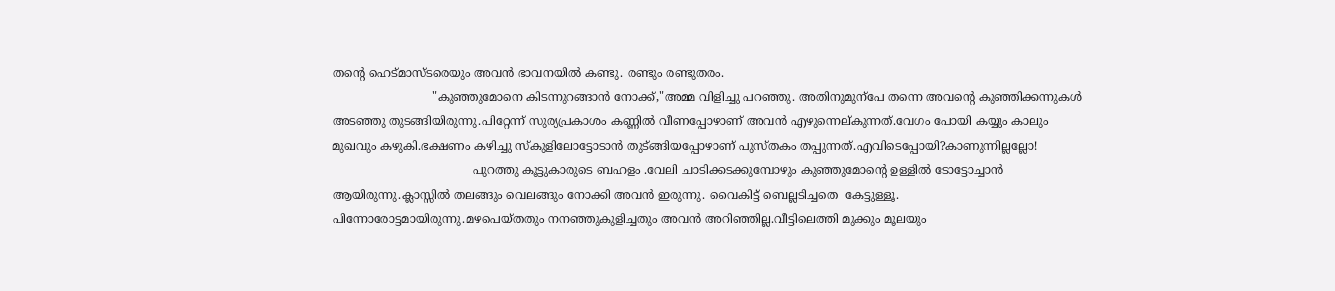തന്റെ ഹെട്മാസ്ടരെയും അവന്‍ ഭാവനയില്‍ കണ്ടു. രണ്ടും രണ്ടുതരം.
                           "കുഞ്ഞുമോനെ കിടന്നുറങ്ങാന്‍ നോക്ക്,"അമ്മ വിളിച്ചു പറഞ്ഞു. അതിനുമുന്പേ തന്നെ അവന്റെ കുഞ്ഞിക്കന്നുകള്‍ അടഞ്ഞു തുടങ്ങിയിരുന്നു.പിറ്റേന്ന് സുര്യപ്രകാശം കണ്ണില്‍ വീണപ്പോഴാണ് അവന്‍ എഴുന്നെല്കുന്നത്.വേഗം പോയി കയ്യും കാലും മുഖവും കഴുകി.ഭക്ഷണം കഴിച്ചു സ്കുളിലോട്ടോടാന്‍ തുട്ങ്ങിയപ്പോഴാണ് പുസ്തകം തപ്പുന്നത്.എവിടെപ്പോയി?കാണുന്നില്ലല്ലോ!
                                      പുറത്തു കൂട്ടുകാരുടെ ബഹളം .വേലി ചാടിക്കടക്കുമ്പോഴും കുഞ്ഞുമോന്റെ ഉള്ളില്‍ ടോട്ടോച്ചാന്‍ ആയിരുന്നു.ക്ലാസ്സില്‍ തലങ്ങും വെലങ്ങും നോക്കി അവന്‍ ഇരുന്നു. വൈകിട്ട് ബെല്ലടിച്ചതെ  കേട്ടുള്ളൂ. പിന്നോരോട്ടമായിരുന്നു.മഴപെയ്തതും നനഞ്ഞുകുളിച്ചതും അവന്‍ അറിഞ്ഞില്ല.വീട്ടിലെത്തി മുക്കും മൂലയും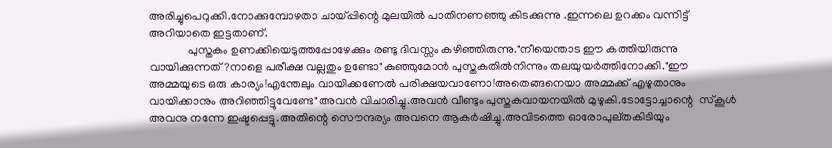അരിച്ചുപെറുക്കി.നോക്കുമ്പോഴതാ ചായ്പ്പിന്റെ മുലയില്‍ പാതിനണഞ്ഞു കിടക്കുന്നു .ഇന്നലെ ഉറക്കം വന്നിട്ട് അറിയാതെ ഇട്ടതാണ്.
             പുസ്തകം ഉണക്കിയെടുത്തപ്പോഴേക്കും രണ്ടു ദിവസ്സം കഴിഞ്ഞിരുന്നു."നീയെന്താട ഈ കത്തിയിരുന്നു വായിക്കുന്നത്?നാളെ പരീക്ഷ വല്ലതും ഉണ്ടോ"കുഞ്ഞുമോന്‍ പുസ്തകതില്‍നിന്നും തലയുയര്‍ത്തിനോക്കി."ഈ അമ്മയുടെ ഒരു കാര്യം!എന്തേലും വായിക്കണേല്‍ പരിക്ഷയവാണോ!അതെങ്ങനെയാ അമ്മക്ക് എഴുതാനും വായിക്കാനും അറിഞ്ഞിട്ടുവേണ്ടേ"അവന്‍ വിചാരിച്ചു.അവന്‍ വീണ്ടും പുസ്തകവായനയില്‍ മുഴുകി.ടോട്ടോച്ചാന്റെ  സ്കൂള്‍ അവനു നന്നേ ഇഷ്ടപ്പെട്ടു.അതിന്റെ സൌന്ദര്യം അവനെ ആകര്‍ഷിച്ചു.അവിടത്തെ ഓരോപുല്തകിടിയും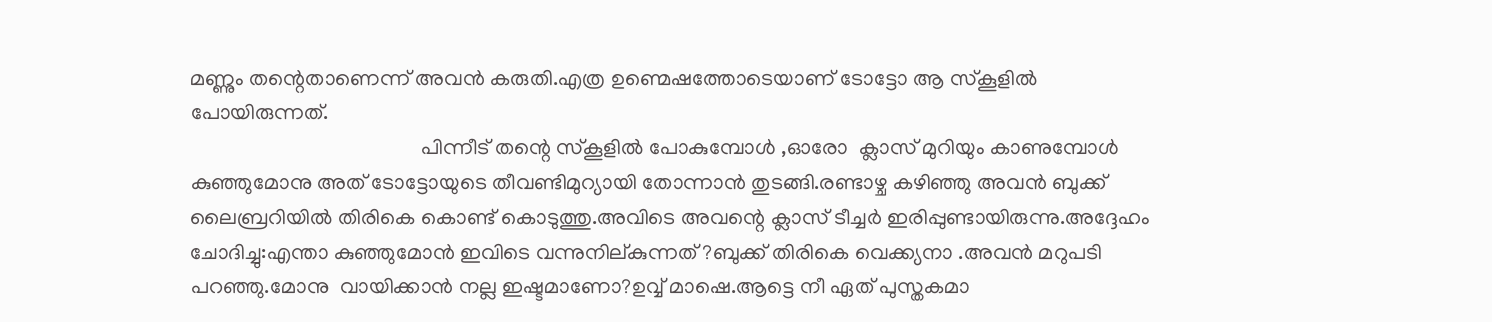മണ്ണും തന്റെതാണെന്ന് അവന്‍ കരുതി.എത്ര ഉണ്മെഷത്തോടെയാണ് ടോട്ടോ ആ സ്കൂളില്‍ പോയിരുന്നത്.
                                           പിന്നീട് തന്റെ സ്കൂളില്‍ പോകുമ്പോള്‍ ,ഓരോ  ക്ലാസ് മുറിയും കാണുമ്പോള്‍ കുഞ്ഞുമോനു അത് ടോട്ടോയുടെ തീവണ്ടിമുറ്യായി തോന്നാന്‍ തുടങ്ങി.രണ്ടാഴ്ച കഴിഞ്ഞു അവന്‍ ബുക്ക് ലൈബ്രറിയില്‍ തിരികെ കൊണ്ട് കൊടുത്തു.അവിടെ അവന്റെ ക്ലാസ് ടീച്ചര്‍ ഇരിപ്പുണ്ടായിരുന്നു.അദ്ദേഹം ചോദിച്ചു:എന്താ കുഞ്ഞുമോന്‍ ഇവിടെ വന്നുനില്കുന്നത് ?ബുക്ക് തിരികെ വെക്ക്യനാ .അവന്‍ മറുപടി  പറഞ്ഞു.മോനു  വായിക്കാന്‍ നല്ല ഇഷ്ടമാണോ?ഉവ്വ് മാഷെ.ആട്ടെ നീ ഏത് പുസ്തകമാ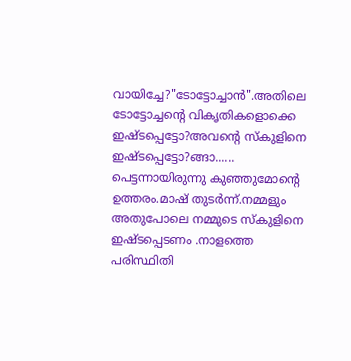വായിച്ചേ?"ടോട്ടോച്ചാന്‍".അതിലെ ടോട്ടോച്ചന്റെ വികൃതികളൊക്കെ ഇഷ്ടപ്പെട്ടോ?അവന്റെ സ്കുളിനെ ഇഷ്ടപ്പെട്ടോ?ങ്ങാ...... പെട്ടന്നായിരുന്നു കുഞ്ഞുമോന്റെ ഉത്തരം.മാഷ് തുടര്‍ന്ന്.നമ്മളും അതുപോലെ നമ്മുടെ സ്കുളിനെ ഇഷ്ടപ്പെടണം .നാളത്തെ  പരിസ്ഥിതി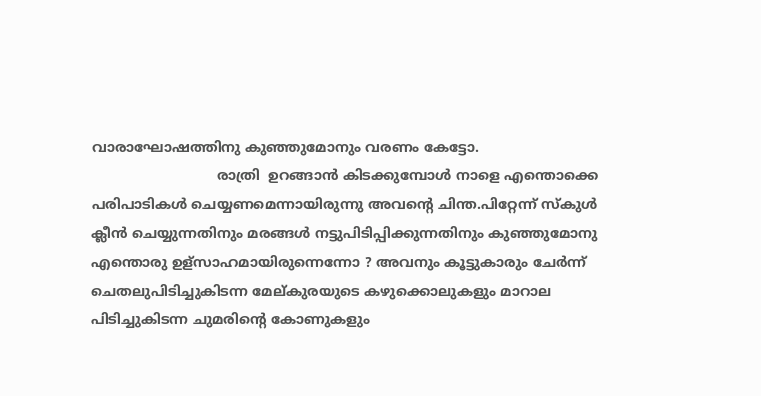വാരാഘോഷത്തിനു കുഞ്ഞുമോനും വരണം കേട്ടോ.
                             രാത്രി  ഉറങ്ങാന്‍ കിടക്കുമ്പോള്‍ നാളെ എന്തൊക്കെ പരിപാടികള്‍ ചെയ്യണമെന്നായിരുന്നു അവന്റെ ചിന്ത.പിറ്റേന്ന് സ്കുള്‍ ക്ലീന്‍ ചെയ്യുന്നതിനും മരങ്ങള്‍ നട്ടുപിടിപ്പിക്കുന്നതിനും കുഞ്ഞുമോനു എന്തൊരു ഉള്സാഹമായിരുന്നെന്നോ ? അവനും കൂട്ടുകാരും ചേര്‍ന്ന് ചെതലുപിടിച്ചുകിടന്ന മേല്കുരയുടെ കഴുക്കൊലുകളും മാറാല പിടിച്ചുകിടന്ന ചുമരിന്റെ കോണുകളും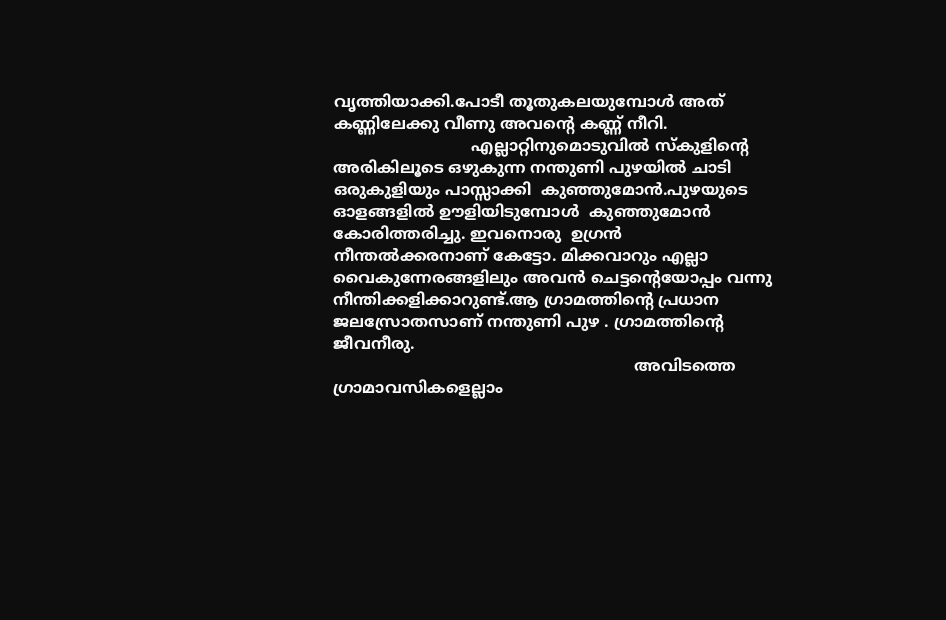വൃത്തിയാക്കി.പോടീ തൂതുകലയുമ്പോള്‍ അത് കണ്ണിലേക്കു വീണു അവന്റെ കണ്ണ് നീറി.
                            എല്ലാറ്റിനുമൊടുവില്‍ സ്കുളിന്റെ അരികിലൂടെ ഒഴുകുന്ന നന്തുണി പുഴയില്‍ ചാടി ഒരുകുളിയും പാസ്സാക്കി  കുഞ്ഞുമോന്‍.പുഴയുടെ ഓളങ്ങളില്‍ ഊളിയിടുമ്പോള്‍  കുഞ്ഞുമോന്‍ കോരിത്തരിച്ചു. ഇവനൊരു  ഉഗ്രന്‍ നീന്തല്‍ക്കരനാണ് കേട്ടോ. മിക്കവാറും എല്ലാ  വൈകുന്നേരങ്ങളിലും അവന്‍ ചെട്ടന്റെയോപ്പം വന്നു നീന്തിക്കളിക്കാറുണ്ട്.ആ ഗ്രാമത്തിന്റെ പ്രധാന ജലസ്രോതസാണ് നന്തുണി പുഴ . ഗ്രാമത്തിന്റെ ജീവനീരു.
                                                             അവിടത്തെ ഗ്രാമാവസികളെല്ലാം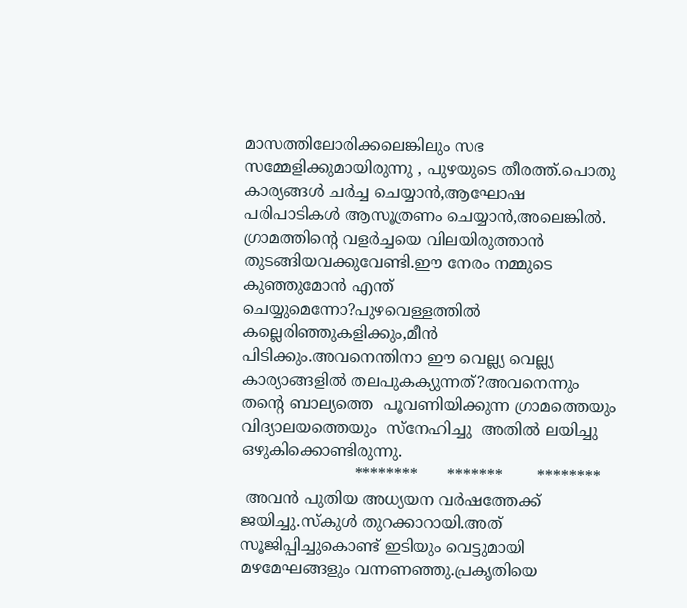മാസത്തിലോരിക്കലെങ്കിലും സഭ സമ്മേളിക്കുമായിരുന്നു , പുഴയുടെ തീരത്ത്.പൊതു കാര്യങ്ങള്‍ ചര്‍ച്ച ചെയ്യാന്‍,ആഘോഷ പരിപാടികള്‍ ആസൂത്രണം ചെയ്യാന്‍,അലെങ്കില്‍. ഗ്രാമത്തിന്റെ വളര്‍ച്ചയെ വിലയിരുത്താന്‍  തുടങ്ങിയവക്കുവേണ്ടി.ഈ നേരം നമ്മുടെ കുഞ്ഞുമോന്‍ എന്ത് ചെയ്യുമെന്നോ?പുഴവെള്ളത്തില്‍ കല്ലെരിഞ്ഞുകളിക്കും,മീന്‍ പിടിക്കും.അവനെന്തിനാ ഈ വെല്ല്യ വെല്ല്യ കാര്യാങ്ങളില്‍ തലപുകക്യുന്നത്‌?അവനെന്നും തന്റെ ബാല്യത്തെ  പൂവണിയിക്കുന്ന ഗ്രാമത്തെയും വിദ്യാലയത്തെയും  സ്നേഹിച്ചു  അതില്‍ ലയിച്ചു ഒഴുകിക്കൊണ്ടിരുന്നു.
                       ********      *******       ********
 അവന്‍ പുതിയ അധ്യയന വര്‍ഷത്തേക്ക് ജയിച്ചു.സ്കുള്‍ തുറക്കാറായി.അത് സൂജിപ്പിച്ചുകൊണ്ട്‌ ഇടിയും വെട്ടുമായി മഴമേഘങ്ങളും വന്നണഞ്ഞു.പ്രകൃതിയെ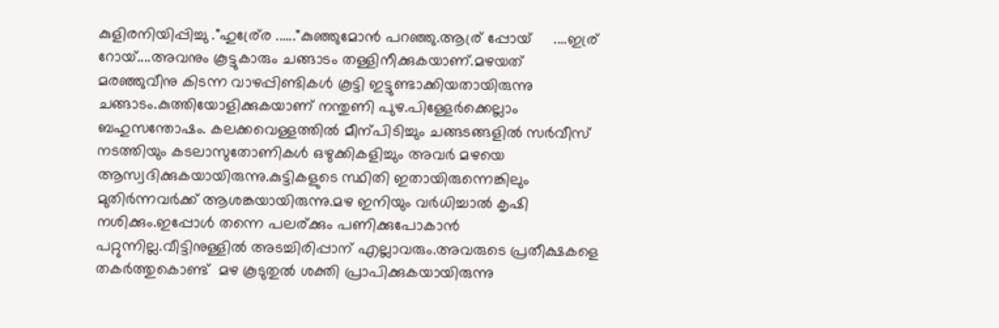കുളിരനിയിപ്പിച്ചു ."ഹുര്ര്രേ ......"കുഞ്ഞുമോന്‍ പറഞ്ഞു.ആര്ര് പ്പോയ്     ....ഇര്ര് റോയ്....അവനും കൂട്ടുകാരും ചങ്ങാടം തള്ളിനീക്കുകയാണ്.മഴയത്  മരഞ്ഞുവീനു കിടന്ന വാഴപ്പിണ്ടികള്‍ കൂട്ടി ഇട്ടുണ്ടാക്കിയതായിരുന്നു ചങ്ങാടം.കുത്തിയോളിക്കുകയാണ് നന്തുണി പുഴ.പിള്ളേര്‍ക്കെല്ലാം ബഹുസന്തോഷം. കലക്കവെള്ളത്തില്‍ മീന്പിടിച്ചും ചങ്ങടങ്ങളില്‍ സര്‍വീസ് നടത്തിയും കടലാസുതോണികള്‍ ഒഴുക്കികളിച്ചും അവര്‍ മഴയെ ആസ്വദിക്കുകയായിരുന്നു.കുട്ടികളുടെ സ്ഥിതി ഇതായിരുന്നെങ്കിലും മുതിര്‍ന്നവര്‍ക്ക് ആശങ്കയായിരുന്നു.മഴ ഇനിയും വര്‍ധിച്ചാല്‍ കൃഷി നശിക്കും.ഇപ്പോള്‍ തന്നെ പലര്ക്കും പണിക്കുപോകാന്‍ പറ്റുന്നില്ല.വീട്ടിനുള്ളില്‍ അടച്ചിരിപ്പാന് എല്ലാവരും.അവരുടെ പ്രതീക്ഷകളെ തകര്‍ത്തുകൊണ്ട്  മഴ കൂടുതുല്‍ ശക്തി പ്രാപിക്കുകയായിരുന്നു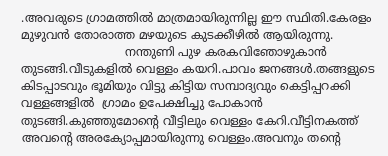.അവരുടെ ഗ്രാമത്തില്‍ മാത്രമായിരുന്നില്ല ഈ സ്ഥിതി.കേരളം മുഴുവന്‍ തോരാത്ത മഴയുടെ കുടക്കീഴില്‍ ആയിരുന്നു.
                            നന്തുണി പുഴ കരകവിഞോഴുകാന്‍  തുടങ്ങി.വീടുകളില്‍ വെള്ളം കയറി.പാവം ജനങ്ങള്‍.തങ്ങളുടെ കിടപ്പാടവും ഭൂമിയും വിട്ടു കിട്ടിയ സമ്പാദ്യവും കെട്ടിപ്പറക്കി വള്ളങ്ങളില്‍  ഗ്രാമം ഉപേക്ഷിച്ചു പോകാന്‍ തുടങ്ങി.കുഞ്ഞുമോന്റെ വീട്ടിലും വെള്ളം കേറി.വീട്ടിനകത്ത് അവന്റെ അരക്യോപ്പമായിരുന്നു വെള്ളം.അവനും തന്റെ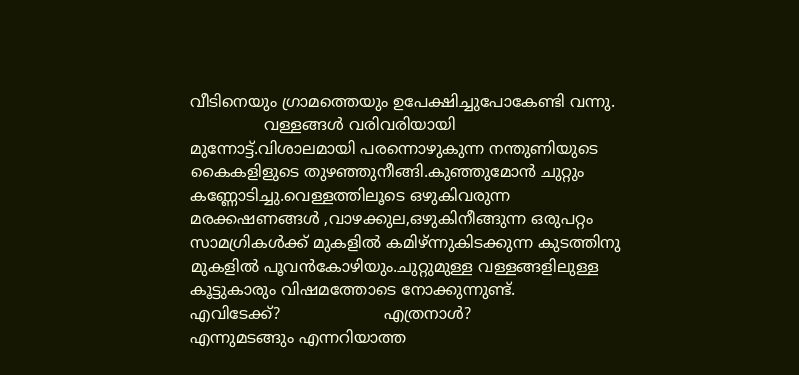വീടിനെയും ഗ്രാമത്തെയും ഉപേക്ഷിച്ചുപോകേണ്ടി വന്നു.
               വള്ളങ്ങള്‍ വരിവരിയായി  മുന്നോട്ട്.വിശാലമായി പരന്നൊഴുകുന്ന നന്തുണിയുടെ കൈകളിളുടെ തുഴഞ്ഞുനീങ്ങി.കുഞ്ഞുമോന്‍ ചുറ്റും കണ്ണോടിച്ചു.വെള്ളത്തിലൂടെ ഒഴുകിവരുന്ന മരക്കഷണങ്ങള്‍ ,വാഴക്കുല,ഒഴുകിനീങ്ങുന്ന ഒരുപറ്റം സാമഗ്രികള്‍ക്ക് മുകളില്‍ കമിഴ്ന്നുകിടക്കുന്ന കുടത്തിനു മുകളില്‍ പൂവന്‍കോഴിയും.ചുറ്റുമുള്ള വള്ളങ്ങളിലുള്ള കൂട്ടുകാരും വിഷമത്തോടെ നോക്കുന്നുണ്ട്.               എവിടേക്ക്?                     എത്രനാള്‍?            എന്നുമടങ്ങും എന്നറിയാത്ത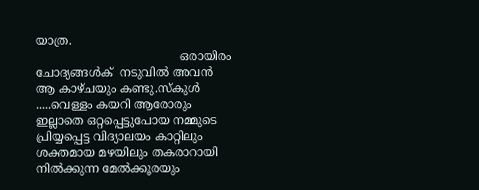യാത്ര.
                                       ഒരായിരം ചോദ്യങ്ങള്‍ക്  നടുവില്‍ അവന്‍ ആ കാഴ്ചയും കണ്ടു.സ്കുള്‍ .....വെള്ളം കയറി ആരോരും ഇല്ലാതെ ഒറ്റപ്പെട്ടുപോയ നമ്മുടെ പ്രിയ്യപ്പെട്ട വിദ്യാലയം കാറ്റിലും ശക്തമായ മഴയിലും തകരാറായി നില്‍ക്കുന്ന മേല്‍ക്കൂരയും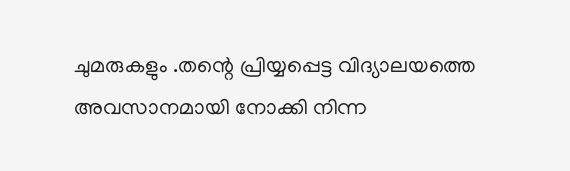ചുമരുകളും .തന്റെ പ്രിയ്യപ്പെട്ട വിദ്യാലയത്തെ അവസാനമായി നോക്കി നിന്ന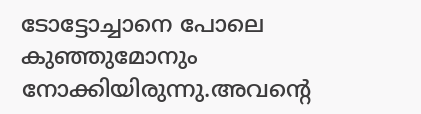ടോട്ടോച്ചാനെ പോലെ കുഞ്ഞുമോനും നോക്കിയിരുന്നു.അവന്റെ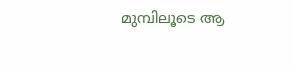മുമ്പിലൂടെ ആ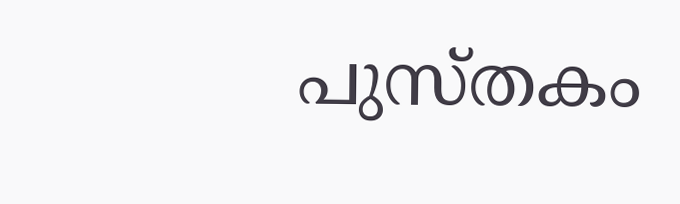പുസ്തകം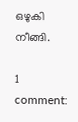ഒഴുകി നീങ്ങി.

1 comment: